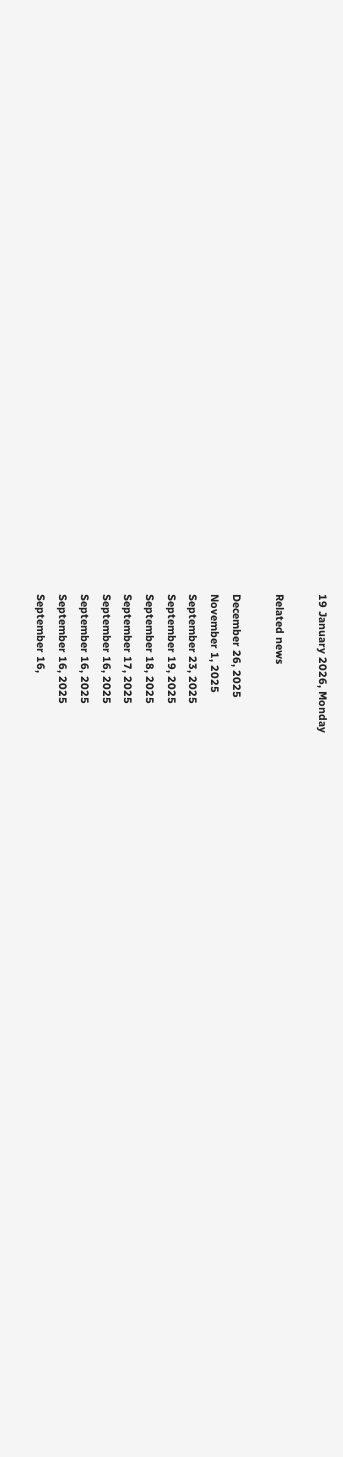19 January 2026, Monday

Related news

December 26, 2025
November 1, 2025
September 23, 2025
September 19, 2025
September 18, 2025
September 17, 2025
September 16, 2025
September 16, 2025
September 16, 2025
September 16,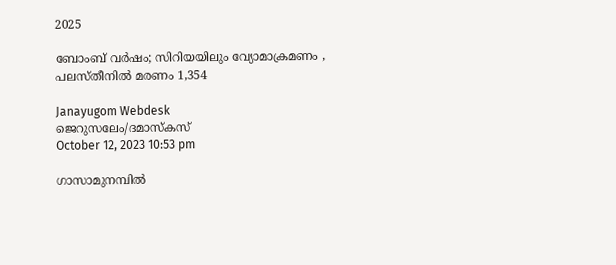2025

ബോംബ് വര്‍ഷം; സിറിയയിലും വ്യോമാക്രമണം , പലസ്തീനില്‍ മരണം 1,354

Janayugom Webdesk
ജെറുസലേം/ദമാസ്കസ്
October 12, 2023 10:53 pm

ഗാസാമുനമ്പില്‍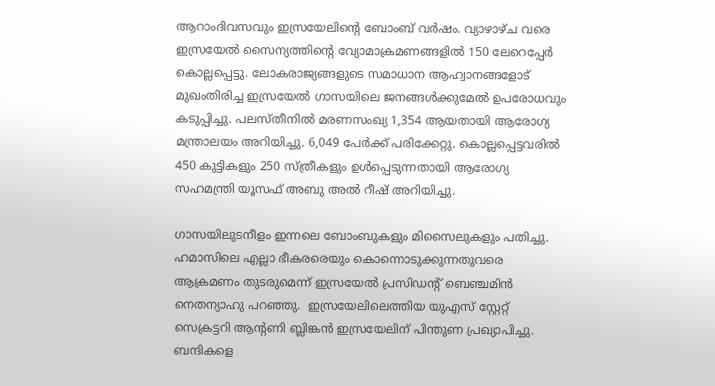ആറാംദിവസവും ഇസ്രയേലിന്റെ ബോംബ് വര്‍ഷം. വ്യാഴാഴ്ച വരെ ഇസ്രയേല്‍ സൈന്യത്തിന്റെ വ്യോമാക്രമണങ്ങളില്‍ 150 ലേറെപ്പേര്‍ കൊല്ലപ്പെട്ടു. ലോകരാജ്യങ്ങളുടെ സമാധാന ആഹ്വാനങ്ങളോട് മുഖംതിരിച്ച ഇസ്രയേല്‍ ഗാസയിലെ ജനങ്ങള്‍ക്കുമേല്‍ ഉപരോധവും കടുപ്പിച്ചു. പലസ്തീനില്‍ മരണസംഖ്യ 1,354 ആയതായി ആരോഗ്യ മന്ത്രാലയം അറിയിച്ചു. 6,049 പേര്‍ക്ക് പരിക്കേറ്റു. കൊല്ലപ്പെട്ടവരില്‍ 450 കുട്ടികളും 250 സ്ത്രീകളും ഉള്‍പ്പെടുന്നതായി ആരോഗ്യ സഹമന്ത്രി യൂസഫ് അബു അല്‍ റീഷ് അറിയിച്ചു.

ഗാസയിലുടനീളം ഇന്നലെ ബോംബുകളും മിസൈലുകളും പതിച്ചു. ഹമാസിലെ എല്ലാ ഭീകരരെയും കൊന്നൊടുക്കുന്നതുവരെ ആക്രമണം തുടരുമെന്ന് ഇസ്രയേല്‍ പ്രസിഡന്റ് ബെഞ്ചമിന്‍ നെതന്യാഹു പറഞ്ഞു.  ഇസ്രയേലിലെത്തിയ യുഎസ് സ്റ്റേറ്റ് സെക്രട്ടറി ആന്റണി ബ്ലിങ്കന്‍ ഇസ്രയേലിന് പിന്തുണ പ്രഖ്യാപിച്ചു. ബന്ദികളെ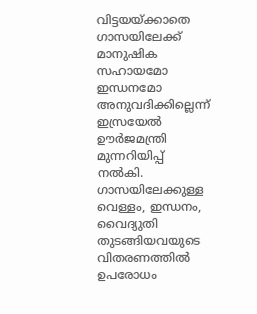വിട്ടയയ്ക്കാതെ ഗാസയിലേക്ക് മാനുഷിക സഹായമോ ഇന്ധനമോ അനുവദിക്കില്ലെന്ന് ഇസ്രയേല്‍ ഊര്‍ജമന്ത്രി മുന്നറിയിപ്പ് നല്‍കി. ഗാസയിലേക്കുള്ള വെള്ളം, ഇന്ധനം, വൈദ്യുതി തുടങ്ങിയവയുടെ വിതരണത്തില്‍ ഉപരോധം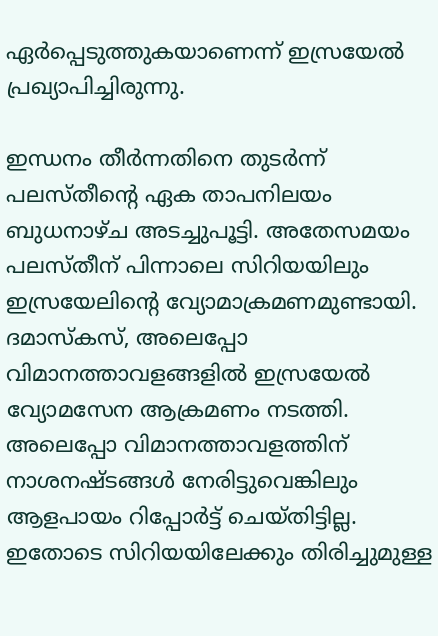ഏര്‍പ്പെടുത്തുകയാണെന്ന് ഇസ്രയേല്‍ പ്രഖ്യാപിച്ചിരുന്നു.

ഇന്ധനം തീര്‍ന്നതിനെ തുടര്‍ന്ന് പലസ്തീന്റെ ഏക താപനിലയം ബുധനാഴ്ച അടച്ചുപൂട്ടി. അതേസമയം പലസ്തീന് പിന്നാലെ സിറിയയിലും ഇസ്രയേലിന്റെ വ്യോമാക്രമണമുണ്ടായി. ദമാസ്കസ്, അലെപ്പോ വിമാനത്താവളങ്ങളില്‍ ഇസ്രയേല്‍ വ്യോമസേന ആക്രമണം നടത്തി. അലെപ്പോ വിമാനത്താവളത്തിന് നാശനഷ്ടങ്ങള്‍ നേരിട്ടുവെങ്കിലും ആളപായം റിപ്പോര്‍ട്ട് ചെയ്തിട്ടില്ല. ഇതോടെ സിറിയയിലേക്കും തിരിച്ചുമുള്ള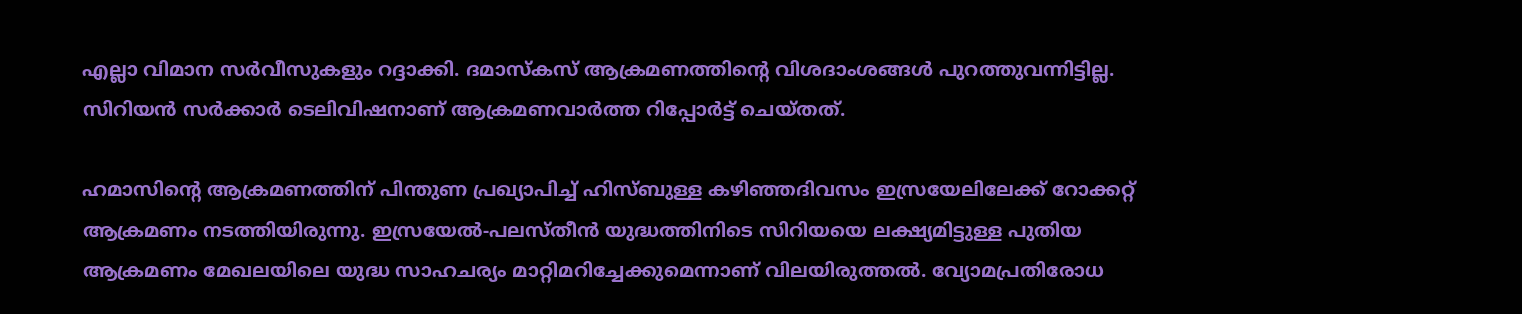എല്ലാ വിമാന സര്‍വീസുകളും റദ്ദാക്കി. ദമാസ്കസ് ആക്രമണത്തിന്റെ വിശദാംശങ്ങള്‍ പുറത്തുവന്നിട്ടില്ല. സിറിയന്‍ സര്‍ക്കാര്‍ ടെലിവിഷനാണ് ആക്രമണവാര്‍ത്ത റിപ്പോര്‍ട്ട് ചെയ്തത്.

ഹമാസിന്റെ ആക്രമണത്തിന് പിന്തുണ പ്രഖ്യാപിച്ച് ഹിസ്ബുള്ള കഴിഞ്ഞദിവസം ഇസ്രയേലിലേക്ക് റോക്കറ്റ് ആക്രമണം നടത്തിയിരുന്നു. ഇസ്രയേല്‍-പലസ്തീൻ യുദ്ധത്തിനിടെ സിറിയയെ ലക്ഷ്യമിട്ടുള്ള പുതിയ ആക്രമണം മേഖലയിലെ യുദ്ധ സാഹചര്യം മാറ്റിമറിച്ചേക്കുമെന്നാണ് വിലയിരുത്തല്‍. വ്യോമപ്രതിരോധ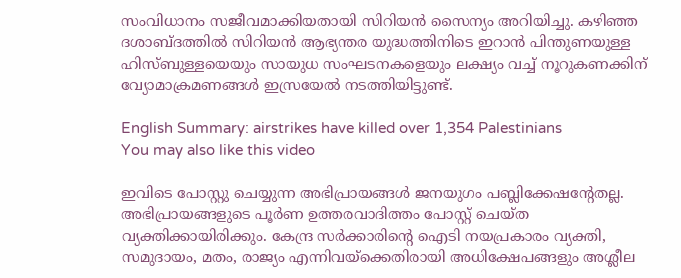സംവിധാനം സജീവമാക്കിയതായി സിറിയന്‍ സൈന്യം അറിയിച്ചു. കഴിഞ്ഞ ദശാബ്ദത്തില്‍ സിറിയൻ ആഭ്യന്തര യുദ്ധത്തിനിടെ ഇറാൻ പിന്തുണയുള്ള ഹിസ്ബുള്ളയെയും സായുധ സംഘടനകളെയും ലക്ഷ്യം വച്ച് നൂറുകണക്കിന് വ്യോമാക്രമണങ്ങള്‍ ഇസ്രയേല്‍ നടത്തിയിട്ടുണ്ട്.

English Summary: airstrikes have killed over 1,354 Palestinians
You may also like this video

ഇവിടെ പോസ്റ്റു ചെയ്യുന്ന അഭിപ്രായങ്ങള്‍ ജനയുഗം പബ്ലിക്കേഷന്റേതല്ല. അഭിപ്രായങ്ങളുടെ പൂര്‍ണ ഉത്തരവാദിത്തം പോസ്റ്റ് ചെയ്ത വ്യക്തിക്കായിരിക്കും. കേന്ദ്ര സര്‍ക്കാരിന്റെ ഐടി നയപ്രകാരം വ്യക്തി, സമുദായം, മതം, രാജ്യം എന്നിവയ്‌ക്കെതിരായി അധിക്ഷേപങ്ങളും അശ്ലീല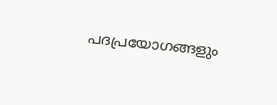പദപ്രയോഗങ്ങളും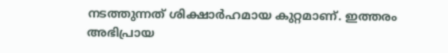നടത്തുന്നത് ശിക്ഷാര്‍ഹമായ കുറ്റമാണ്. ഇത്തരം അഭിപ്രായ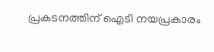പ്രകടനത്തിന് ഐടി നയപ്രകാരം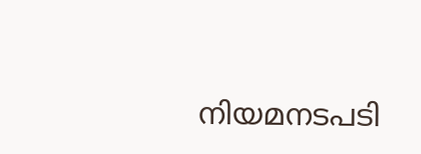നിയമനടപടി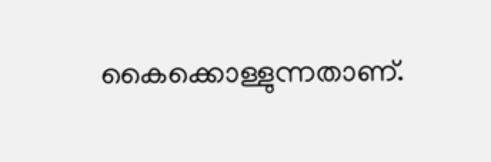കൈക്കൊള്ളുന്നതാണ്.